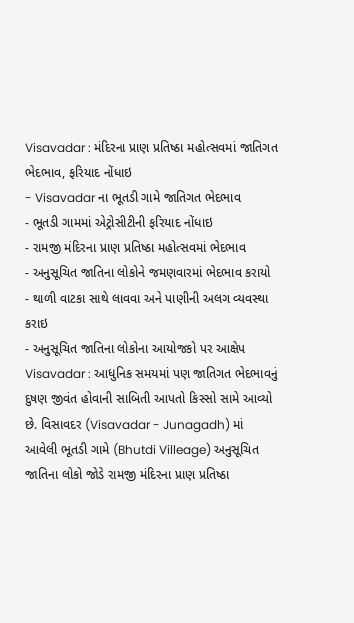Visavadar : મંદિરના પ્રાણ પ્રતિષ્ઠા મહોત્સવમાં જાતિગત ભેદભાવ, ફરિયાદ નોંધાઇ
- Visavadar ના ભૂતડી ગામે જાતિગત ભેદભાવ
- ભૂતડી ગામમાં એટ્રોસીટીની ફરિયાદ નોંધાઇ
- રામજી મંદિરના પ્રાણ પ્રતિષ્ઠા મહોત્સવમાં ભેદભાવ
- અનુસૂચિત જાતિના લોકોને જમણવારમાં ભેદભાવ કરાયો
- થાળી વાટકા સાથે લાવવા અને પાણીની અલગ વ્યવસ્થા કરાઇ
- અનુસૂચિત જાતિના લોકોના આયોજકો પર આક્ષેપ
Visavadar : આધુનિક સમયમાં પણ જાતિગત ભેદભાવનું દુષણ જીવંત હોવાની સાબિતી આપતો કિસ્સો સામે આવ્યો છે. વિસાવદર (Visavadar - Junagadh) માં આવેલી ભૂતડી ગામે (Bhutdi Villeage) અનુસૂચિત જાતિના લોકો જોડે રામજી મંદિરના પ્રાણ પ્રતિષ્ઠા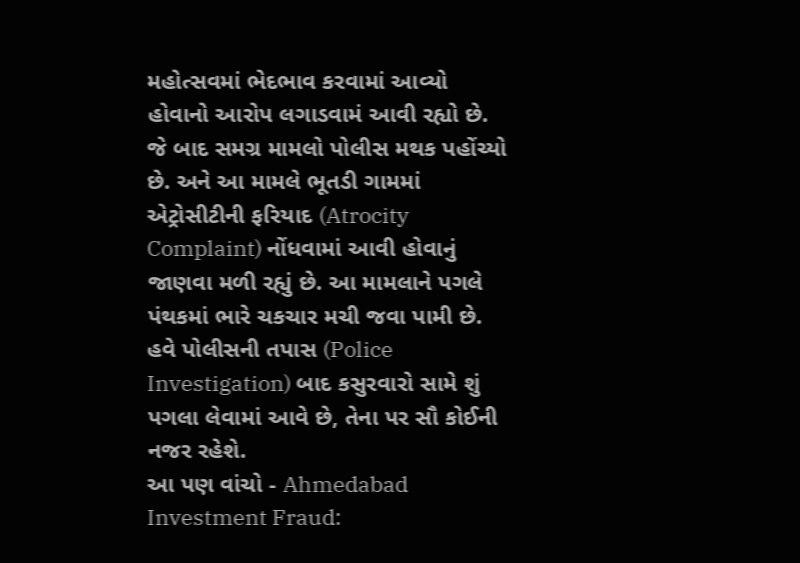મહોત્સવમાં ભેદભાવ કરવામાં આવ્યો હોવાનો આરોપ લગાડવામં આવી રહ્યો છે. જે બાદ સમગ્ર મામલો પોલીસ મથક પહોંચ્યો છે. અને આ મામલે ભૂતડી ગામમાં એટ્રોસીટીની ફરિયાદ (Atrocity Complaint) નોંધવામાં આવી હોવાનું જાણવા મળી રહ્યું છે. આ મામલાને પગલે પંથકમાં ભારે ચકચાર મચી જવા પામી છે. હવે પોલીસની તપાસ (Police Investigation) બાદ કસુરવારો સામે શું પગલા લેવામાં આવે છે, તેના પર સૌ કોઈની નજર રહેશે.
આ પણ વાંચો - Ahmedabad Investment Fraud: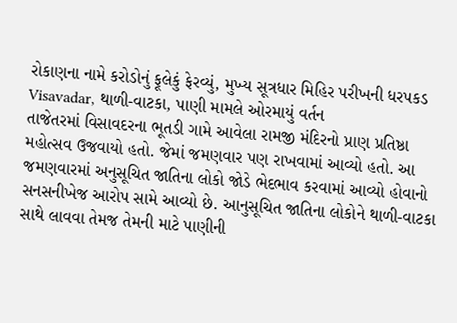રોકાણના નામે કરોડોનું ફૂલેકું ફેરવ્યું, મુખ્ય સૂત્રધાર મિહિર પરીખની ધરપકડ
Visavadar, થાળી-વાટકા, પાણી મામલે ઓરમાયું વર્તન
તાજેતરમાં વિસાવદરના ભૂતડી ગામે આવેલા રામજી મંદિરનો પ્રાણ પ્રતિષ્ઠા મહોત્સવ ઉજવાયો હતો. જેમાં જમણવાર પણ રાખવામાં આવ્યો હતો. આ જમણવારમાં અનુસૂચિત જાતિના લોકો જોડે ભેદભાવ કરવામાં આવ્યો હોવાનો સનસનીખેજ આરોપ સામે આવ્યો છે. આનુસૂચિત જાતિના લોકોને થાળી-વાટકા સાથે લાવવા તેમજ તેમની માટે પાણીની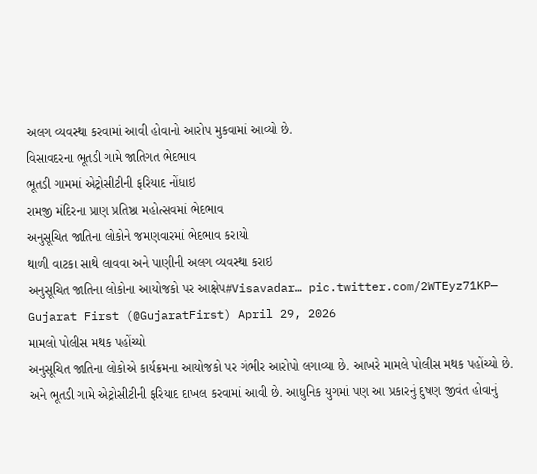અલગ વ્યવસ્થા કરવામાં આવી હોવાનો આરોપ મુકવામાં આવ્યો છે.
વિસાવદરના ભૂતડી ગામે જાતિગત ભેદભાવ
ભૂતડી ગામમાં એટ્રોસીટીની ફરિયાદ નોંધાઇ
રામજી મંદિરના પ્રાણ પ્રતિષ્ઠા મહોત્સવમાં ભેદભાવ
અનુસૂચિત જાતિના લોકોને જમણવારમાં ભેદભાવ કરાયો
થાળી વાટકા સાથે લાવવા અને પાણીની અલગ વ્યવસ્થા કરાઇ
અનુસૂચિત જાતિના લોકોના આયોજકો પર આક્ષેપ#Visavadar… pic.twitter.com/2WTEyz71KP— Gujarat First (@GujaratFirst) April 29, 2026
મામલો પોલીસ મથક પહોંચ્યો
અનુસૂચિત જાતિના લોકોએ કાર્યક્રમના આયોજકો પર ગંભીર આરોપો લગાવ્યા છે. આખરે મામલે પોલીસ મથક પહોંચ્યો છે. અને ભૂતડી ગામે એટ્રોસીટીની ફરિયાદ દાખલ કરવામાં આવી છે. આધુનિક યુગમાં પણ આ પ્રકારનું દુષણ જીવંત હોવાનું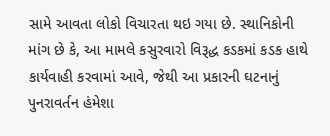સામે આવતા લોકો વિચારતા થઇ ગયા છે. સ્થાનિકોની માંગ છે કે, આ મામલે કસુરવારો વિરૂદ્ધ કડકમાં કડક હાથે કાર્યવાહી કરવામાં આવે, જેથી આ પ્રકારની ઘટનાનું પુનરાવર્તન હંમેશા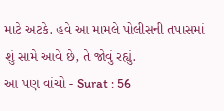માટે અટકે. હવે આ મામલે પોલીસની તપાસમાં શું સામે આવે છે, તે જોવું રહ્યું.
આ પણ વાંચો - Surat : 56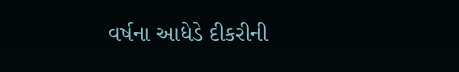વર્ષના આધેડે દીકરીની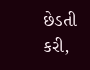છેડતી કરી,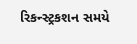રિકન્સ્ટ્રકશન સમયે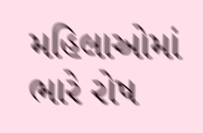મહિલાઓમાં ભારે રોષ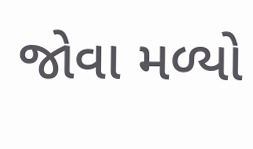જોવા મળ્યો